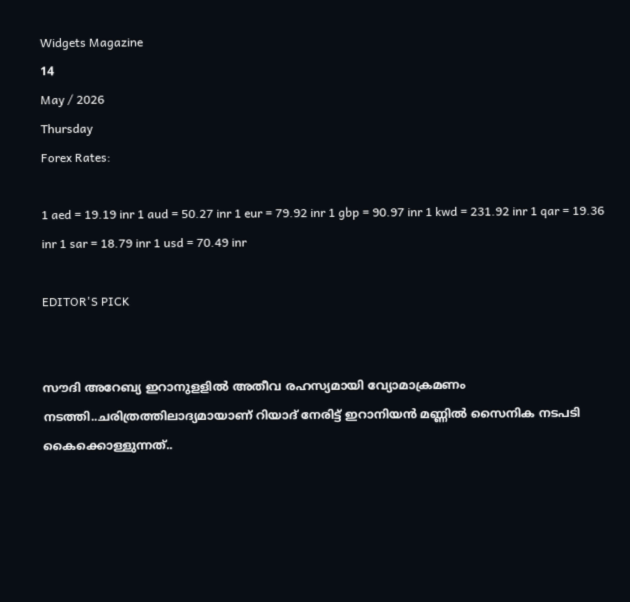Widgets Magazine
14
May / 2026
Thursday
Forex Rates:

1 aed = 19.19 inr 1 aud = 50.27 inr 1 eur = 79.92 inr 1 gbp = 90.97 inr 1 kwd = 231.92 inr 1 qar = 19.36 inr 1 sar = 18.79 inr 1 usd = 70.49 inr

EDITOR'S PICK


സൗദി അറേബ്യ ഇറാനുളളിൽ അതീവ രഹസ്യമായി വ്യോമാക്രമണം നടത്തി..ചരിത്രത്തിലാദ്യമായാണ് റിയാദ് നേരിട്ട് ഇറാനിയൻ മണ്ണിൽ സൈനിക നടപടി കൈക്കൊള്ളുന്നത്..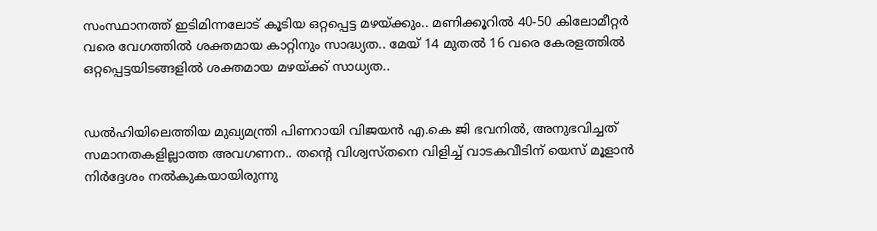സംസ്ഥാനത്ത് ഇടിമിന്നലോട് കൂടിയ ഒറ്റപ്പെട്ട മഴയ്ക്കും.. മണിക്കൂറിൽ 40-50 കിലോമീറ്റർ വരെ വേഗത്തിൽ ശക്തമായ കാറ്റിനും സാദ്ധ്യത.. മേയ് 14 മുതൽ 16 വരെ കേരളത്തിൽ ഒറ്റപ്പെട്ടയിടങ്ങളിൽ ശക്തമായ മഴയ്ക്ക് സാധ്യത..


ഡൽഹിയിലെത്തിയ മുഖ്യമന്ത്രി പിണറായി വിജയൻ എ.കെ ജി ഭവനിൽ, അനുഭവിച്ചത് സമാനതകളില്ലാത്ത അവഗണന.. തന്റെ വിശ്വസ്തനെ വിളിച്ച് വാടകവീടിന് യെസ് മൂളാൻ നിർദ്ദേശം നൽകുകയായിരുന്നു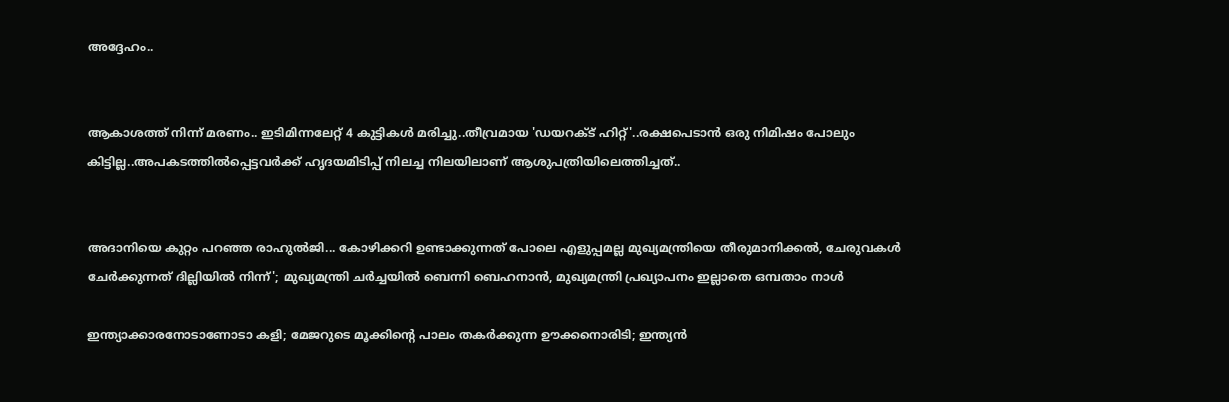അദ്ദേഹം..


ആകാശത്ത് നിന്ന് മരണം.. ഇടിമിന്നലേറ്റ് 4 കുട്ടികൾ മരിച്ചു..തീവ്രമായ 'ഡയറക്ട് ഹിറ്റ്'..രക്ഷപെടാൻ ഒരു നിമിഷം പോലും കിട്ടില്ല..അപകടത്തില്‍പ്പെട്ടവര്‍ക്ക് ഹൃദയമിടിപ്പ് നിലച്ച നിലയിലാണ് ആശുപത്രിയിലെത്തിച്ചത്..


അദാനിയെ കുറ്റം പറഞ്ഞ രാഹുൽജി... കോഴിക്കറി ഉണ്ടാക്കുന്നത് പോലെ എളുപ്പമല്ല മുഖ്യമന്ത്രിയെ തീരുമാനിക്കൽ, ചേരുവകൾ ചേർക്കുന്നത് ദില്ലിയിൽ നിന്ന്'; മുഖ്യമന്ത്രി ചർച്ചയിൽ ബെന്നി ബെഹനാൻ, മുഖ്യമന്ത്രി പ്രഖ്യാപനം ഇല്ലാതെ ഒമ്പതാം നാൾ

ഇന്ത്യാക്കാരനോടാണോടാ കളി; മേജറുടെ മൂക്കിന്റെ പാലം തകര്‍ക്കുന്ന ഊക്കനൊരിടി; ഇന്ത്യന്‍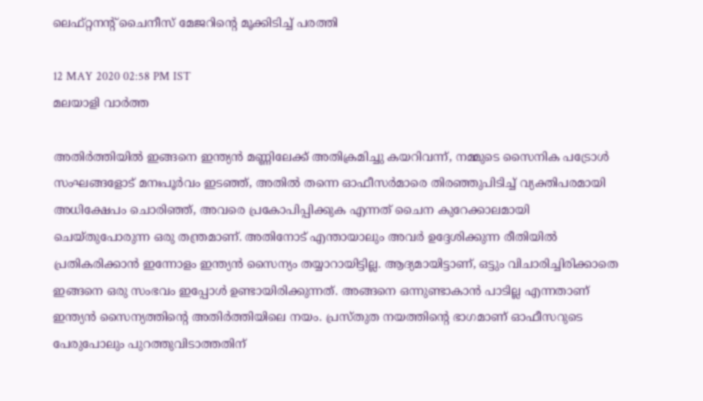ലെഫ്റ്റനന്റ് ചൈനീസ് മേജറിന്റെ മൂക്കിടിച്ച് പരത്തി

12 MAY 2020 02:58 PM IST
മലയാളി വാര്‍ത്ത

അതിര്‍ത്തിയില്‍ ഇങ്ങനെ ഇന്ത്യന്‍ മണ്ണിലേക്ക് അതിക്രമിച്ചു കയറിവന്ന്, നമ്മുടെ സൈനിക പട്രോള്‍ സംഘങ്ങളോട് മനഃപൂര്‍വം ഇടഞ്ഞ്, അതില്‍ തന്നെ ഓഫീസര്‍മാരെ തിരഞ്ഞുപിടിച്ച് വ്യക്തിപരമായി അധിക്ഷേപം ചൊരിഞ്ഞ്, അവരെ പ്രകോപിപ്പിക്കുക എന്നത് ചൈന കുറേക്കാലമായി ചെയ്തുപോരുന്ന ഒരു തന്ത്രമാണ്. അതിനോട് എന്തായാലും അവര്‍ ഉദ്ദേശിക്കുന്ന രീതിയില്‍ പ്രതികരിക്കാന്‍ ഇന്നോളം ഇന്ത്യന്‍ സൈന്യം തയ്യാറായിട്ടില്ല. ആദ്യമായിട്ടാണ്, ഒട്ടും വിചാരിച്ചിരിക്കാതെ ഇങ്ങനെ ഒരു സംഭവം ഇപ്പോള്‍ ഉണ്ടായിരിക്കുന്നത്. അങ്ങനെ ഒന്നുണ്ടാകാന്‍ പാടില്ല എന്നതാണ് ഇന്ത്യന്‍ സൈന്യത്തിന്റെ അതിര്‍ത്തിയിലെ നയം. പ്രസ്തുത നയത്തിന്റെ ഭാഗമാണ് ഓഫീസറുടെ പേരുപോലും പുറത്തുവിടാത്തതിന്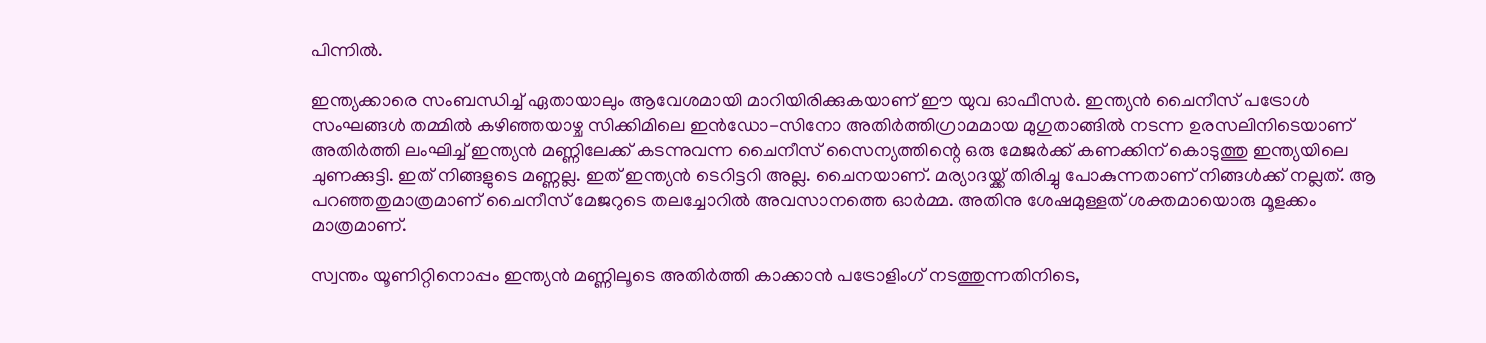പിന്നില്‍.

ഇന്ത്യക്കാരെ സംബന്ധിച്ച് ഏതായാലും ആവേശമായി മാറിയിരിക്കുകയാണ് ഈ യുവ ഓഫീസര്‍. ഇന്ത്യന്‍ ചൈനീസ് പട്രോള്‍ സംഘങ്ങള്‍ തമ്മില്‍ കഴിഞ്ഞയാഴ്ച സിക്കിമിലെ ഇന്‍ഡോ-സിനോ അതിര്‍ത്തിഗ്രാമമായ മുഗുതാങ്ങില്‍ നടന്ന ഉരസലിനിടെയാണ് അതിര്‍ത്തി ലംഘിച്ച് ഇന്ത്യന്‍ മണ്ണിലേക്ക് കടന്നുവന്ന ചൈനീസ് സൈന്യത്തിന്റെ ഒരു മേജര്‍ക്ക് കണക്കിന് കൊടുത്തു ഇന്ത്യയിലെ ചുണക്കുട്ടി. ഇത് നിങ്ങളുടെ മണ്ണല്ല. ഇത് ഇന്ത്യന്‍ ടെറിട്ടറി അല്ല. ചൈനയാണ്. മര്യാദയ്ക്ക് തിരിച്ചു പോകുന്നതാണ് നിങ്ങള്‍ക്ക് നല്ലത്. ആ പറഞ്ഞതുമാത്രമാണ് ചൈനീസ് മേജറുടെ തലച്ചോറില്‍ അവസാനത്തെ ഓര്‍മ്മ. അതിനു ശേഷമുള്ളത് ശക്തമായൊരു മൂളക്കം മാത്രമാണ്.

സ്വന്തം യൂണിറ്റിനൊപ്പം ഇന്ത്യന്‍ മണ്ണിലൂടെ അതിര്‍ത്തി കാക്കാന്‍ പട്രോളിംഗ് നടത്തുന്നതിനിടെ,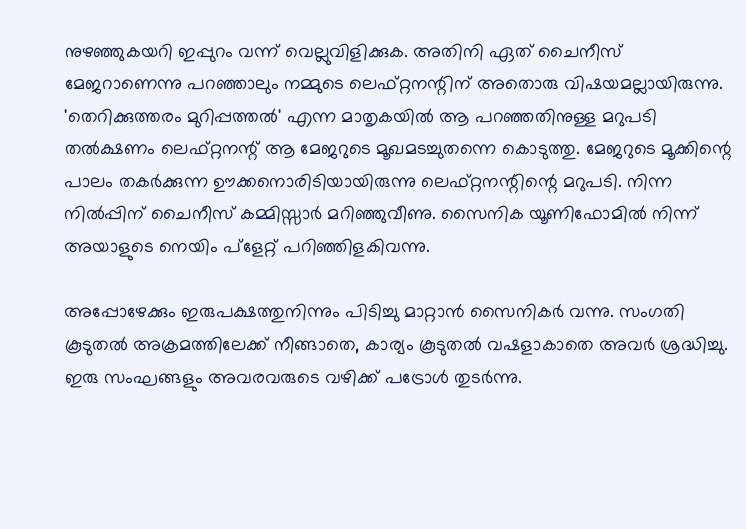നുഴഞ്ഞുകയറി ഇപ്പുറം വന്ന് വെല്ലുവിളിക്കുക. അതിനി ഏത് ചൈനീസ് മേജറാണെന്നു പറഞ്ഞാലും നമ്മുടെ ലെഫ്റ്റനന്റിന് അതൊരു വിഷയമല്ലായിരുന്നു. 'തെറിക്കുത്തരം മുറിപ്പത്തല്‍' എന്ന മാതൃകയില്‍ ആ പറഞ്ഞതിനുള്ള മറുപടി തല്‍ക്ഷണം ലെഫ്റ്റനന്റ് ആ മേജറുടെ മൂഖമടച്ചുതന്നെ കൊടുത്തു. മേജറുടെ മൂക്കിന്റെ പാലം തകര്‍ക്കുന്ന ഊക്കനൊരിടിയായിരുന്നു ലെഫ്റ്റനന്റിന്റെ മറുപടി. നിന്ന നില്‍പ്പിന് ചൈനീസ് കമ്മിസ്സാര്‍ മറിഞ്ഞുവീണു. സൈനിക യൂണിഫോമില്‍ നിന്ന് അയാളുടെ നെയിം പ്‌ളേറ്റ് പറിഞ്ഞിളകിവന്നു.

അപ്പോഴേക്കും ഇരുപക്ഷത്തുനിന്നും പിടിച്ചു മാറ്റാന്‍ സൈനികര്‍ വന്നു. സംഗതി കൂടുതല്‍ അക്രമത്തിലേക്ക് നീങ്ങാതെ, കാര്യം കൂടുതല്‍ വഷളാകാതെ അവര്‍ ശ്രദ്ധിച്ചു. ഇരു സംഘങ്ങളും അവരവരുടെ വഴിക്ക് പട്രോള്‍ തുടര്‍ന്നു.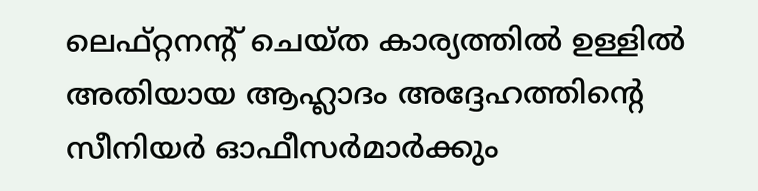ലെഫ്റ്റനന്റ് ചെയ്ത കാര്യത്തില്‍ ഉള്ളില്‍ അതിയായ ആഹ്ലാദം അദ്ദേഹത്തിന്റെ സീനിയര്‍ ഓഫീസര്‍മാര്‍ക്കും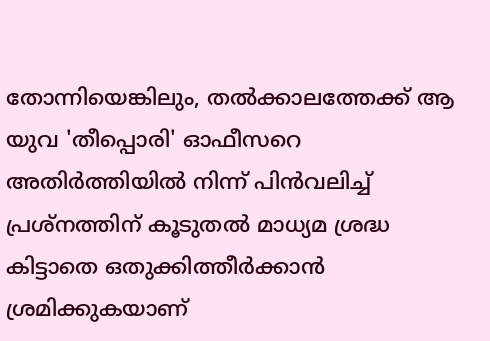തോന്നിയെങ്കിലും, തല്‍ക്കാലത്തേക്ക് ആ യുവ 'തീപ്പൊരി' ഓഫീസറെ അതിര്‍ത്തിയില്‍ നിന്ന് പിന്‍വലിച്ച് പ്രശ്‌നത്തിന് കൂടുതല്‍ മാധ്യമ ശ്രദ്ധ കിട്ടാതെ ഒതുക്കിത്തീര്‍ക്കാന്‍ ശ്രമിക്കുകയാണ്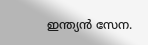ഇന്ത്യന്‍ സേന.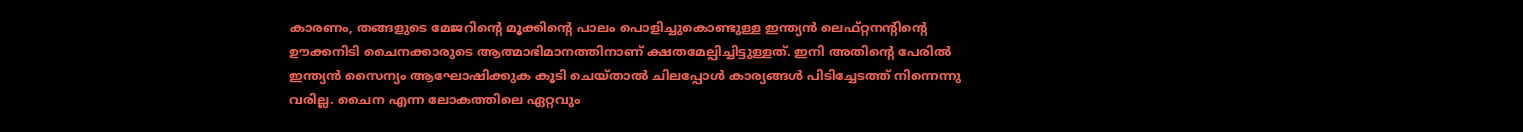കാരണം, തങ്ങളുടെ മേജറിന്റെ മൂക്കിന്റെ പാലം പൊളിച്ചുകൊണ്ടുള്ള ഇന്ത്യന്‍ ലെഫ്റ്റനന്റിന്റെ ഊക്കനിടി ചൈനക്കാരുടെ ആത്മാഭിമാനത്തിനാണ് ക്ഷതമേല്പിച്ചിട്ടുള്ളത്. ഇനി അതിന്റെ പേരില്‍ ഇന്ത്യന്‍ സൈന്യം ആഘോഷിക്കുക കൂടി ചെയ്താല്‍ ചിലപ്പോള്‍ കാര്യങ്ങള്‍ പിടിച്ചേടത്ത് നിന്നെന്നു വരില്ല. ചൈന എന്ന ലോകത്തിലെ ഏറ്റവും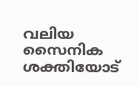വലിയ സൈനിക ശക്തിയോട്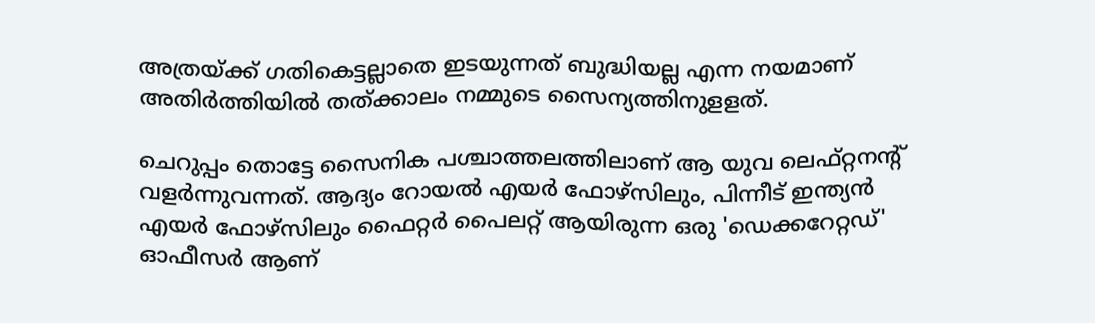അത്രയ്ക്ക് ഗതികെട്ടല്ലാതെ ഇടയുന്നത് ബുദ്ധിയല്ല എന്ന നയമാണ് അതിര്‍ത്തിയില്‍ തത്ക്കാലം നമ്മുടെ സൈന്യത്തിനുളളത്.

ചെറുപ്പം തൊട്ടേ സൈനിക പശ്ചാത്തലത്തിലാണ് ആ യുവ ലെഫ്റ്റനന്റ് വളര്‍ന്നുവന്നത്. ആദ്യം റോയല്‍ എയര്‍ ഫോഴ്‌സിലും, പിന്നീട് ഇന്ത്യന്‍ എയര്‍ ഫോഴ്‌സിലും ഫൈറ്റര്‍ പൈലറ്റ് ആയിരുന്ന ഒരു 'ഡെക്കറേറ്റഡ്' ഓഫീസര്‍ ആണ്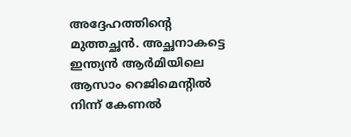അദ്ദേഹത്തിന്റെ മുത്തച്ഛന്‍. അച്ഛനാകട്ടെ ഇന്ത്യന്‍ ആര്‍മിയിലെ ആസാം റെജിമെന്റില്‍ നിന്ന് കേണല്‍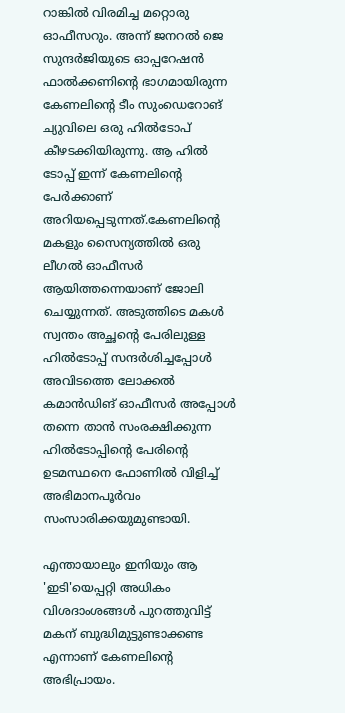റാങ്കില്‍ വിരമിച്ച മറ്റൊരു ഓഫീസറും. അന്ന് ജനറല്‍ ജെ സുന്ദര്‍ജിയുടെ ഓപ്പറേഷന്‍ ഫാല്‍ക്കണിന്റെ ഭാഗമായിരുന്ന കേണലിന്റെ ടീം സുംഡെറോങ് ച്യുവിലെ ഒരു ഹില്‍ടോപ് കീഴടക്കിയിരുന്നു. ആ ഹില്‍ ടോപ്പ് ഇന്ന് കേണലിന്റെ പേര്‍ക്കാണ് അറിയപ്പെടുന്നത്.കേണലിന്റെ മകളും സൈന്യത്തില്‍ ഒരു ലീഗല്‍ ഓഫീസര്‍ ആയിത്തന്നെയാണ് ജോലി ചെയ്യുന്നത്. അടുത്തിടെ മകള്‍ സ്വന്തം അച്ഛന്റെ പേരിലുള്ള ഹില്‍ടോപ്പ് സന്ദര്‍ശിച്ചപ്പോള്‍ അവിടത്തെ ലോക്കല്‍ കമാന്‍ഡിങ് ഓഫീസര്‍ അപ്പോള്‍ തന്നെ താന്‍ സംരക്ഷിക്കുന്ന ഹില്‍ടോപ്പിന്റെ പേരിന്റെ ഉടമസ്ഥനെ ഫോണില്‍ വിളിച്ച് അഭിമാനപൂര്‍വം സംസാരിക്കയുമുണ്ടായി.

എന്തായാലും ഇനിയും ആ 'ഇടി'യെപ്പറ്റി അധികം വിശദാംശങ്ങള്‍ പുറത്തുവിട്ട് മകന് ബുദ്ധിമുട്ടുണ്ടാക്കണ്ട എന്നാണ് കേണലിന്റെ അഭിപ്രായം.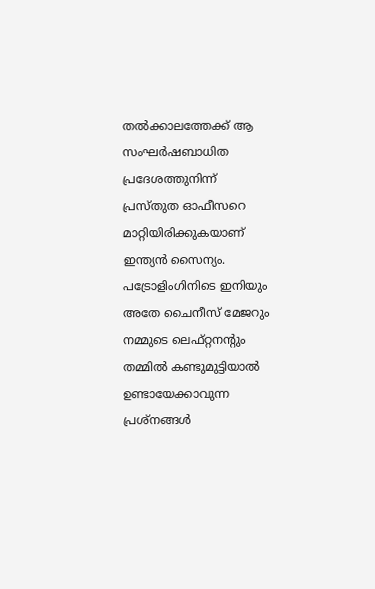തല്‍ക്കാലത്തേക്ക് ആ സംഘര്‍ഷബാധിത പ്രദേശത്തുനിന്ന് പ്രസ്തുത ഓഫീസറെ മാറ്റിയിരിക്കുകയാണ് ഇന്ത്യന്‍ സൈന്യം. പട്രോളിംഗിനിടെ ഇനിയും അതേ ചൈനീസ് മേജറും നമ്മുടെ ലെഫ്റ്റനന്റും തമ്മില്‍ കണ്ടുമുട്ടിയാല്‍ ഉണ്ടായേക്കാവുന്ന പ്രശ്‌നങ്ങള്‍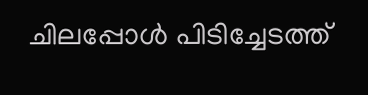ചിലപ്പോള്‍ പിടിച്ചേടത്ത്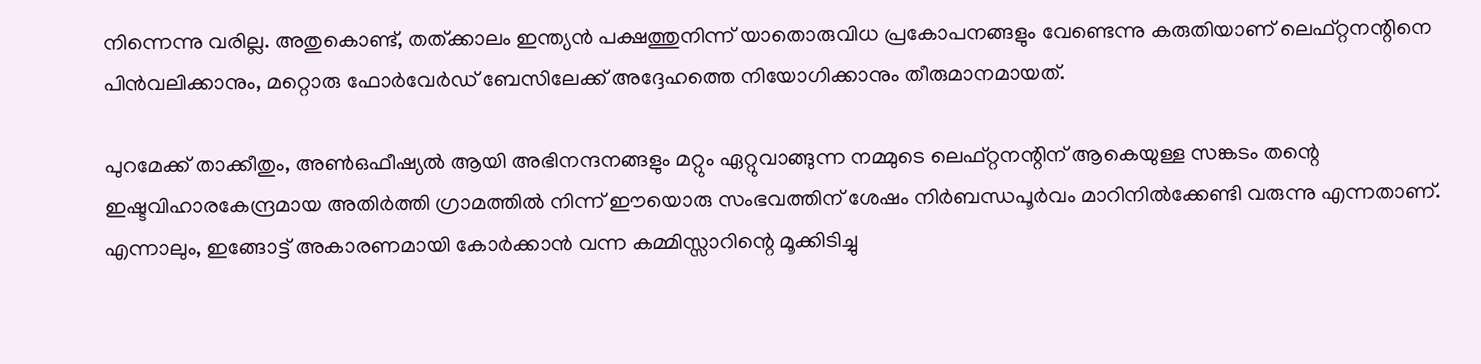നിന്നെന്നു വരില്ല. അതുകൊണ്ട്, തത്ക്കാലം ഇന്ത്യന്‍ പക്ഷത്തുനിന്ന് യാതൊരുവിധ പ്രകോപനങ്ങളും വേണ്ടെന്നു കരുതിയാണ് ലെഫ്റ്റനന്റിനെ പിന്‍വലിക്കാനും, മറ്റൊരു ഫോര്‍വേര്‍ഡ് ബേസിലേക്ക് അദ്ദേഹത്തെ നിയോഗിക്കാനും തീരുമാനമായത്.

പുറമേക്ക് താക്കീതും, അണ്‍ഒഫീഷ്യല്‍ ആയി അഭിനന്ദനങ്ങളും മറ്റും ഏറ്റുവാങ്ങുന്ന നമ്മുടെ ലെഫ്റ്റനന്റിന് ആകെയുള്ള സങ്കടം തന്റെ ഇഷ്ടവിഹാരകേന്ദ്രമായ അതിര്‍ത്തി ഗ്രാമത്തില്‍ നിന്ന് ഈയൊരു സംഭവത്തിന് ശേഷം നിര്‍ബന്ധപൂര്‍വം മാറിനില്‍ക്കേണ്ടി വരുന്നു എന്നതാണ്. എന്നാലും, ഇങ്ങോട്ട് അകാരണമായി കോര്‍ക്കാന്‍ വന്ന കമ്മിസ്സാറിന്റെ മൂക്കിടിച്ചു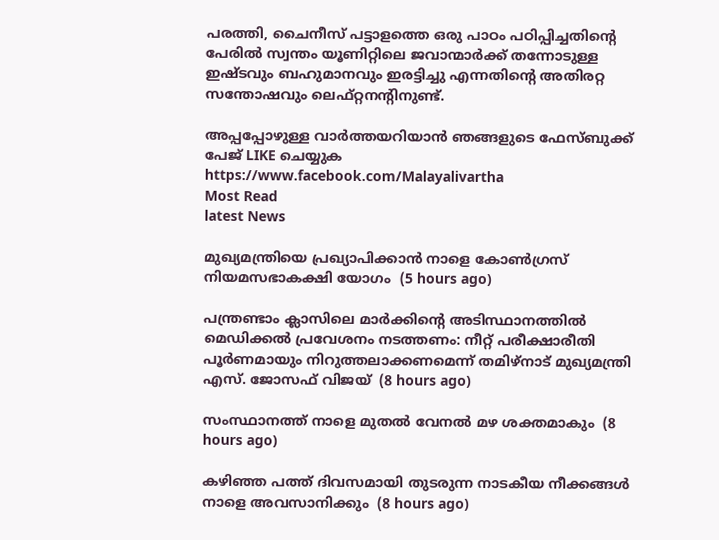പരത്തി, ചൈനീസ് പട്ടാളത്തെ ഒരു പാഠം പഠിപ്പിച്ചതിന്റെ പേരില്‍ സ്വന്തം യൂണിറ്റിലെ ജവാന്മാര്‍ക്ക് തന്നോടുള്ള ഇഷ്ടവും ബഹുമാനവും ഇരട്ടിച്ചു എന്നതിന്റെ അതിരറ്റ സന്തോഷവും ലെഫ്റ്റനന്റിനുണ്ട്.

അപ്പപ്പോഴുള്ള വാര്‍ത്തയറിയാന്‍ ഞങ്ങളുടെ ഫേസ്‌ബുക്ക്‌ പേജ് LIKE ചെയ്യുക
https://www.facebook.com/Malayalivartha
Most Read
latest News

മുഖ്യമന്ത്രിയെ പ്രഖ്യാപിക്കാന്‍ നാളെ കോണ്‍ഗ്രസ് നിയമസഭാകക്ഷി യോഗം  (5 hours ago)

പന്ത്രണ്ടാം ക്ലാസിലെ മാര്‍ക്കിന്റെ അടിസ്ഥാനത്തില്‍ മെഡിക്കല്‍ പ്രവേശനം നടത്തണം: നീറ്റ് പരീക്ഷാരീതി പൂര്‍ണമായും നിറുത്തലാക്കണമെന്ന് തമിഴ്‌നാട് മുഖ്യമന്ത്രി എസ്. ജോസഫ് വിജയ്  (8 hours ago)

സംസ്ഥാനത്ത് നാളെ മുതൽ വേനൽ മഴ ശക്തമാകും  (8 hours ago)

കഴിഞ്ഞ പത്ത് ദിവസമായി തുടരുന്ന നാടകീയ നീക്കങ്ങള്‍ നാളെ അവസാനിക്കും  (8 hours ago)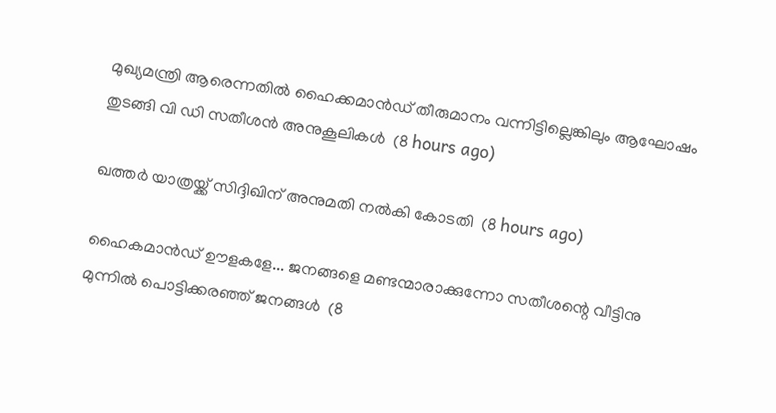മുഖ്യമന്ത്രി ആരെന്നതിൽ ഹൈക്കമാൻഡ് തീരുമാനം വന്നിട്ടില്ലെങ്കിലും ആഘോഷം തുടങ്ങി വി ഡി സതീശൻ അനുകൂലികൾ  (8 hours ago)

ഖത്തര്‍ യാത്രയ്ക്ക് സിദ്ദിഖിന് അനുമതി നല്‍കി കോടതി  (8 hours ago)

ഹൈകമാൻഡ്‌ ഊളകളേ... ജനങ്ങളെ മണ്ടന്മാരാക്കുന്നോ സതീശന്റെ വീട്ടിനു മുന്നിൽ പൊട്ടിക്കരഞ്ഞ് ജനങ്ങൾ  (8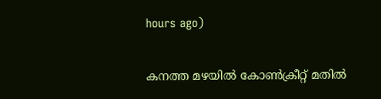hours ago)

കനത്ത മഴയില്‍ കോണ്‍ക്രീറ്റ് മതില്‍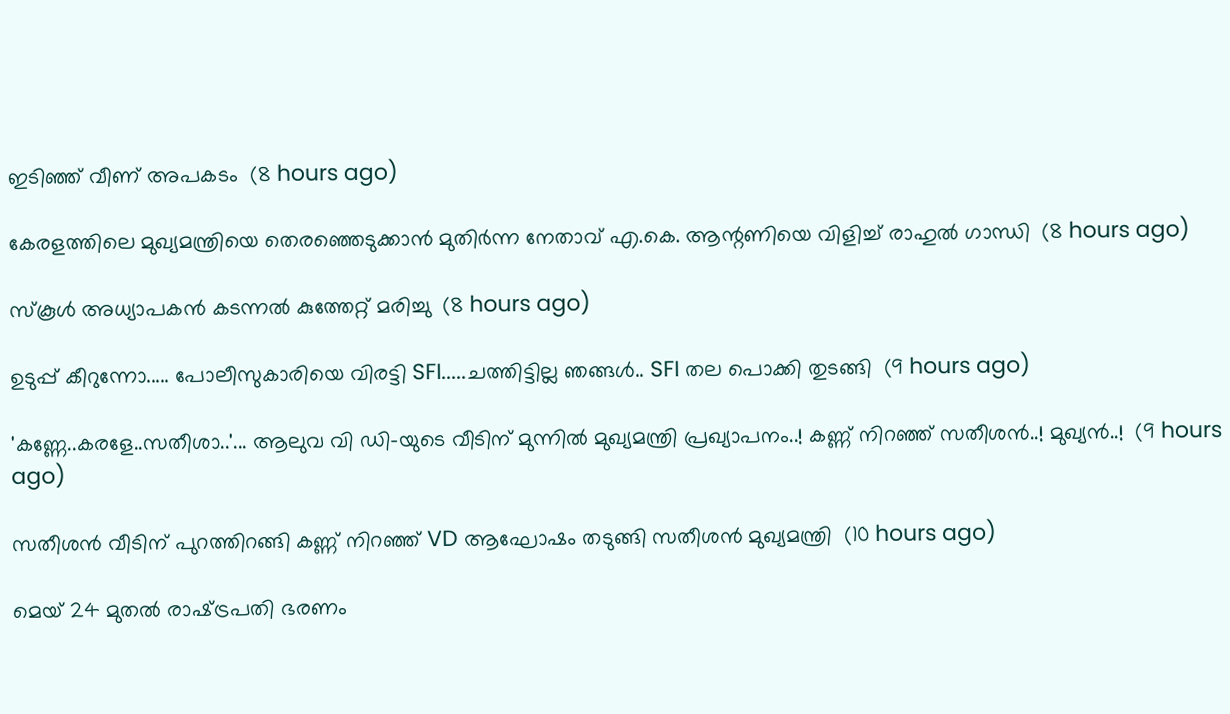ഇടിഞ്ഞ് വീണ് അപകടം  (8 hours ago)

കേരളത്തിലെ മുഖ്യമന്ത്രിയെ തെരഞ്ഞെടുക്കാൻ മുതിർന്ന നേതാവ് എ.കെ. ആന്റണിയെ വിളിച്ച് രാഹുൽ ഗാന്ധി  (8 hours ago)

സ്‌കൂള്‍ അധ്യാപകന്‍ കടന്നല്‍ കുത്തേറ്റ് മരിച്ചു  (8 hours ago)

ഉടുപ്പ് കീറുന്നോ..... പോലീസുകാരിയെ വിരട്ടി SFI.....ചത്തിട്ടില്ല ഞങ്ങൾ.. SFI തല പൊക്കി തുടങ്ങി  (9 hours ago)

'കണ്ണേ..കരളേ..സതീശാ..'... ആലുവ വി ഡി-യുടെ വീടിന് മുന്നിൽ മുഖ്യമന്ത്രി പ്രഖ്യാപനം..! കണ്ണ് നിറഞ്ഞ് സതീശൻ..! മുഖ്യൻ..!  (9 hours ago)

സതീശൻ വീടിന് പുറത്തിറങ്ങി കണ്ണ് നിറഞ്ഞ് VD ആഘോഷം തടുങ്ങി സതീശൻ മുഖ്യമന്ത്രി  (10 hours ago)

മെയ് 24 മുതൽ രാഷ്‌ട്രപതി ഭരണം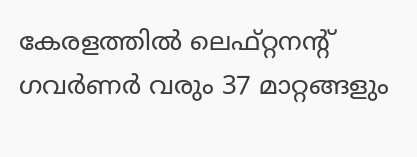കേരളത്തിൽ ലെഫ്റ്റനന്റ് ഗവർണർ വരും 37 മാറ്റങ്ങളും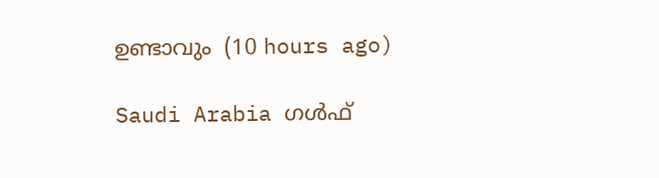ഉണ്ടാവും  (10 hours ago)

Saudi Arabia ഗൾഫ്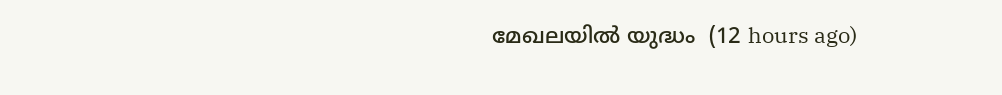മേഖലയിൽ യുദ്ധം  (12 hours ago)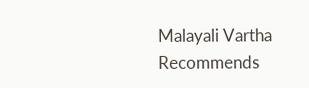Malayali Vartha Recommends